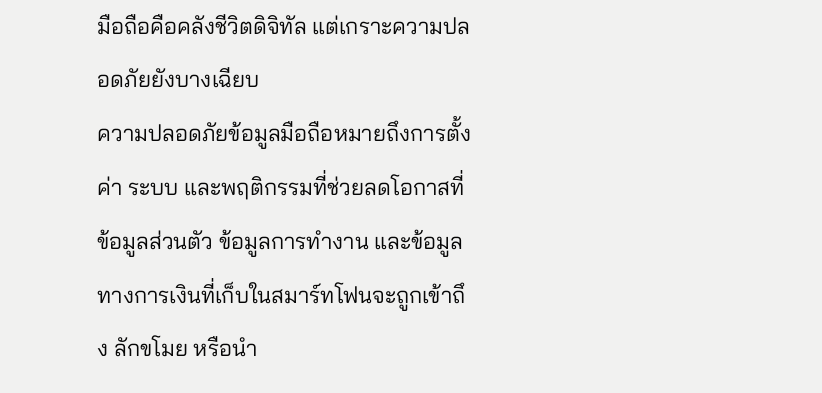มือถือคือคลังชีวิตดิจิทัล แต่เกราะความปลอดภัยยังบางเฉียบ
ความปลอดภัยข้อมูลมือถือหมายถึงการตั้งค่า ระบบ และพฤติกรรมที่ช่วยลดโอกาสที่ข้อมูลส่วนตัว ข้อมูลการทำงาน และข้อมูลทางการเงินที่เก็บในสมาร์ทโฟนจะถูกเข้าถึง ลักขโมย หรือนำ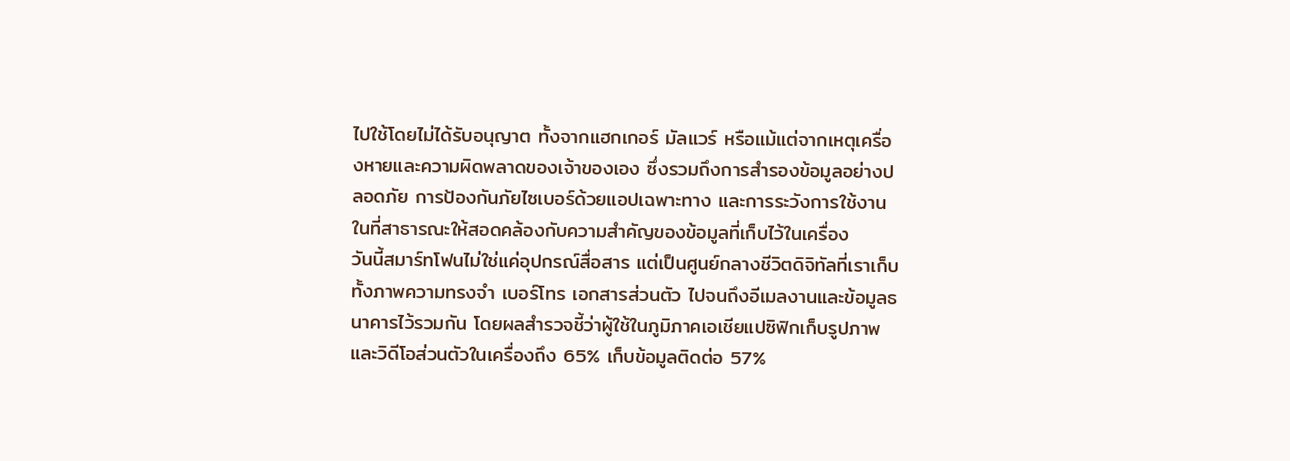ไปใช้โดยไม่ได้รับอนุญาต ทั้งจากแฮกเกอร์ มัลแวร์ หรือแม้แต่จากเหตุเครื่องหายและความผิดพลาดของเจ้าของเอง ซึ่งรวมถึงการสำรองข้อมูลอย่างปลอดภัย การป้องกันภัยไซเบอร์ด้วยแอปเฉพาะทาง และการระวังการใช้งานในที่สาธารณะให้สอดคล้องกับความสำคัญของข้อมูลที่เก็บไว้ในเครื่อง
วันนี้สมาร์ทโฟนไม่ใช่แค่อุปกรณ์สื่อสาร แต่เป็นศูนย์กลางชีวิตดิจิทัลที่เราเก็บทั้งภาพความทรงจำ เบอร์โทร เอกสารส่วนตัว ไปจนถึงอีเมลงานและข้อมูลธนาคารไว้รวมกัน โดยผลสำรวจชี้ว่าผู้ใช้ในภูมิภาคเอเชียแปซิฟิกเก็บรูปภาพและวิดีโอส่วนตัวในเครื่องถึง 65% เก็บข้อมูลติดต่อ 57%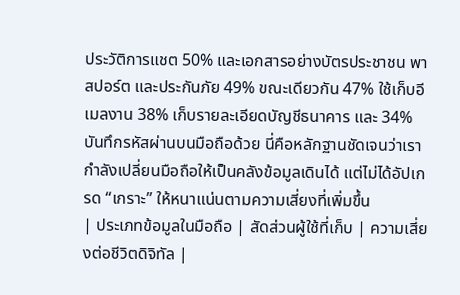ประวัติการแชต 50% และเอกสารอย่างบัตรประชาชน พาสปอร์ต และประกันภัย 49% ขณะเดียวกัน 47% ใช้เก็บอีเมลงาน 38% เก็บรายละเอียดบัญชีธนาคาร และ 34% บันทึกรหัสผ่านบนมือถือด้วย นี่คือหลักฐานชัดเจนว่าเรากำลังเปลี่ยนมือถือให้เป็นคลังข้อมูลเดินได้ แต่ไม่ได้อัปเกรด “เกราะ” ให้หนาแน่นตามความเสี่ยงที่เพิ่มขึ้น
| ประเภทข้อมูลในมือถือ | สัดส่วนผู้ใช้ที่เก็บ | ความเสี่ยงต่อชีวิตดิจิทัล |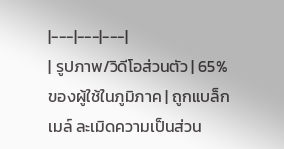|---|---|---|
| รูปภาพ/วิดีโอส่วนตัว | 65% ของผู้ใช้ในภูมิภาค | ถูกแบล็กเมล์ ละเมิดความเป็นส่วน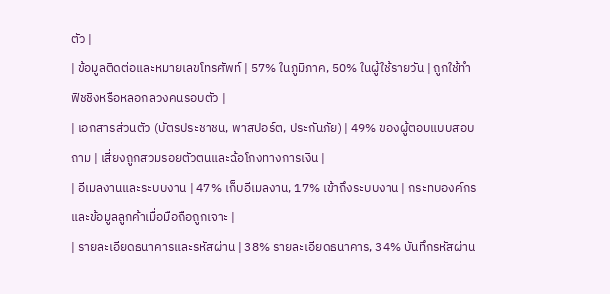ตัว |
| ข้อมูลติดต่อและหมายเลขโทรศัพท์ | 57% ในภูมิภาค, 50% ในผู้ใช้รายวัน | ถูกใช้ทำฟิชชิงหรือหลอกลวงคนรอบตัว |
| เอกสารส่วนตัว (บัตรประชาชน, พาสปอร์ต, ประกันภัย) | 49% ของผู้ตอบแบบสอบถาม | เสี่ยงถูกสวมรอยตัวตนและฉ้อโกงทางการเงิน |
| อีเมลงานและระบบงาน | 47% เก็บอีเมลงาน, 17% เข้าถึงระบบงาน | กระทบองค์กรและข้อมูลลูกค้าเมื่อมือถือถูกเจาะ |
| รายละเอียดธนาคารและรหัสผ่าน | 38% รายละเอียดธนาคาร, 34% บันทึกรหัสผ่าน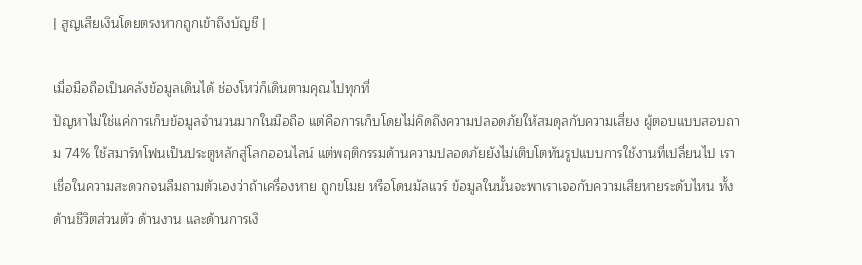| สูญเสียเงินโดยตรงหากถูกเข้าถึงบัญชี |

เมื่อมือถือเป็นคลังข้อมูลเดินได้ ช่องโหว่ก็เดินตามคุณไปทุกที่
ปัญหาไม่ใช่แค่การเก็บข้อมูลจำนวนมากในมือถือ แต่คือการเก็บโดยไม่คิดถึงความปลอดภัยให้สมดุลกับความเสี่ยง ผู้ตอบแบบสอบถาม 74% ใช้สมาร์ทโฟนเป็นประตูหลักสู่โลกออนไลน์ แต่พฤติกรรมด้านความปลอดภัยยังไม่เติบโตทันรูปแบบการใช้งานที่เปลี่ยนไป เราเชื่อในความสะดวกจนลืมถามตัวเองว่าถ้าเครื่องหาย ถูกขโมย หรือโดนมัลแวร์ ข้อมูลในนั้นจะพาเราเจอกับความเสียหายระดับไหน ทั้งด้านชีวิตส่วนตัว ด้านงาน และด้านการเงิ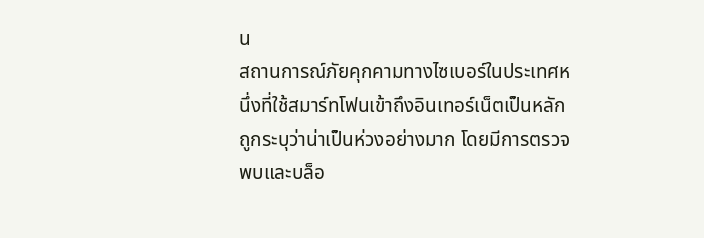น
สถานการณ์ภัยคุกคามทางไซเบอร์ในประเทศหนึ่งที่ใช้สมาร์ทโฟนเข้าถึงอินเทอร์เน็ตเป็นหลักถูกระบุว่าน่าเป็นห่วงอย่างมาก โดยมีการตรวจพบและบล็อ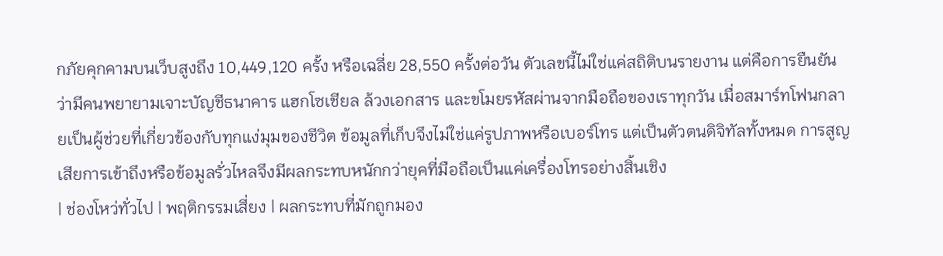กภัยคุกคามบนเว็บสูงถึง 10,449,120 ครั้ง หรือเฉลี่ย 28,550 ครั้งต่อวัน ตัวเลขนี้ไม่ใช่แค่สถิติบนรายงาน แต่คือการยืนยันว่ามีคนพยายามเจาะบัญชีธนาคาร แฮกโซเชียล ล้วงเอกสาร และขโมยรหัสผ่านจากมือถือของเราทุกวัน เมื่อสมาร์ทโฟนกลายเป็นผู้ช่วยที่เกี่ยวข้องกับทุกแง่มุมของชีวิต ข้อมูลที่เก็บจึงไม่ใช่แค่รูปภาพหรือเบอร์โทร แต่เป็นตัวตนดิจิทัลทั้งหมด การสูญเสียการเข้าถึงหรือข้อมูลรั่วไหลจึงมีผลกระทบหนักกว่ายุคที่มือถือเป็นแค่เครื่องโทรอย่างสิ้นเชิง
| ช่องโหว่ทั่วไป | พฤติกรรมเสี่ยง | ผลกระทบที่มักถูกมอง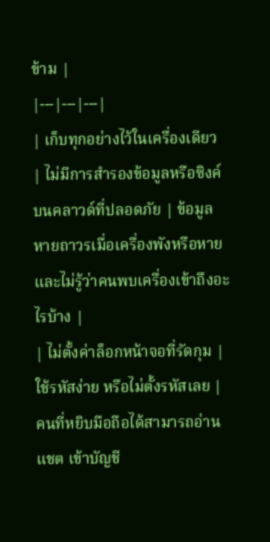ข้าม |
|---|---|---|
| เก็บทุกอย่างไว้ในเครื่องเดียว | ไม่มีการสำรองข้อมูลหรือซิงค์บนคลาวด์ที่ปลอดภัย | ข้อมูลหายถาวรเมื่อเครื่องพังหรือหาย และไม่รู้ว่าคนพบเครื่องเข้าถึงอะไรบ้าง |
| ไม่ตั้งค่าล็อกหน้าจอที่รัดกุม | ใช้รหัสง่าย หรือไม่ตั้งรหัสเลย | คนที่หยิบมือถือได้สามารถอ่านแชต เข้าบัญชี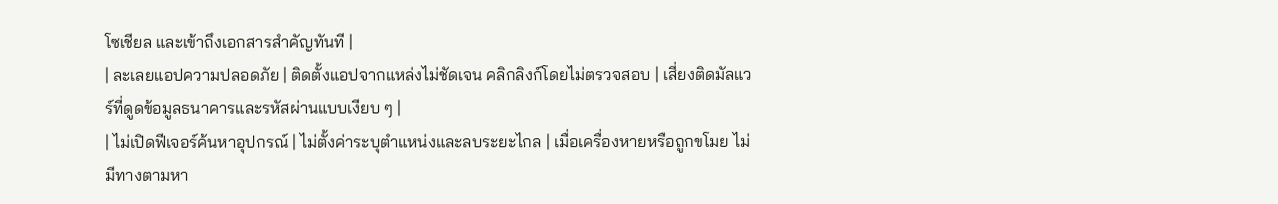โซเชียล และเข้าถึงเอกสารสำคัญทันที |
| ละเลยแอปความปลอดภัย | ติดตั้งแอปจากแหล่งไม่ชัดเจน คลิกลิงก์โดยไม่ตรวจสอบ | เสี่ยงติดมัลแวร์ที่ดูดข้อมูลธนาคารและรหัสผ่านแบบเงียบ ๆ |
| ไม่เปิดฟีเจอร์ค้นหาอุปกรณ์ | ไม่ตั้งค่าระบุตำแหน่งและลบระยะไกล | เมื่อเครื่องหายหรือถูกขโมย ไม่มีทางตามหา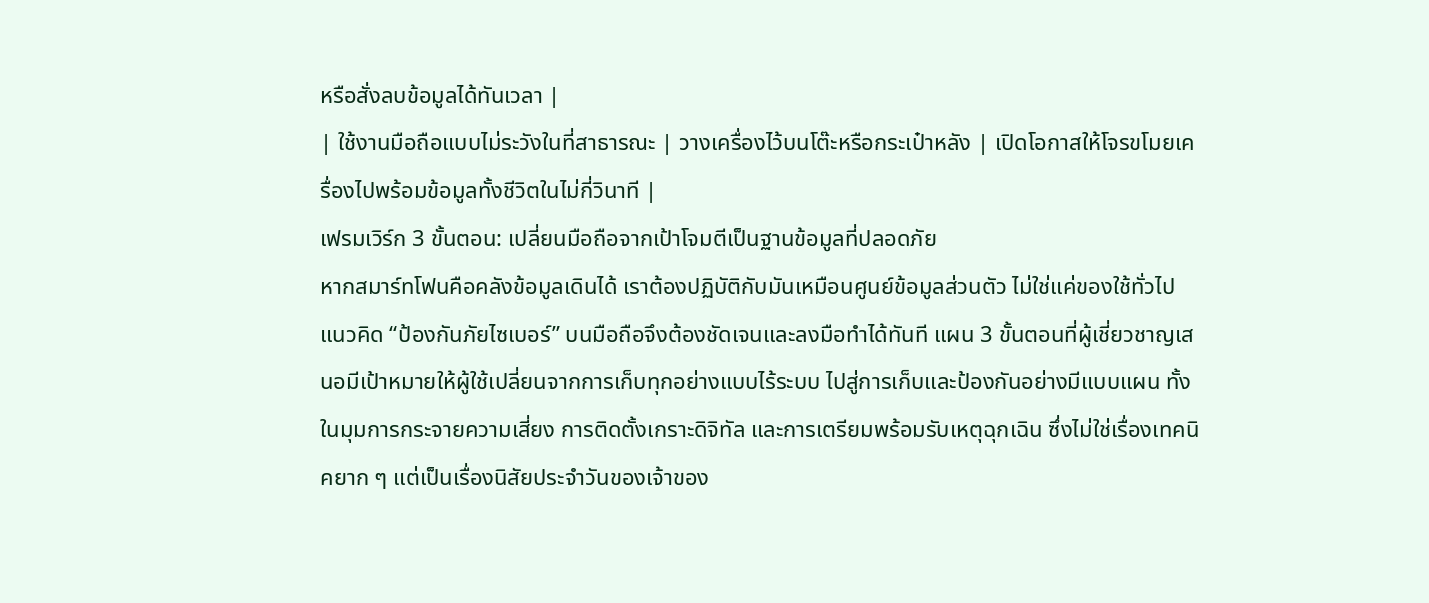หรือสั่งลบข้อมูลได้ทันเวลา |
| ใช้งานมือถือแบบไม่ระวังในที่สาธารณะ | วางเครื่องไว้บนโต๊ะหรือกระเป๋าหลัง | เปิดโอกาสให้โจรขโมยเครื่องไปพร้อมข้อมูลทั้งชีวิตในไม่กี่วินาที |
เฟรมเวิร์ก 3 ขั้นตอน: เปลี่ยนมือถือจากเป้าโจมตีเป็นฐานข้อมูลที่ปลอดภัย
หากสมาร์ทโฟนคือคลังข้อมูลเดินได้ เราต้องปฏิบัติกับมันเหมือนศูนย์ข้อมูลส่วนตัว ไม่ใช่แค่ของใช้ทั่วไป แนวคิด “ป้องกันภัยไซเบอร์” บนมือถือจึงต้องชัดเจนและลงมือทำได้ทันที แผน 3 ขั้นตอนที่ผู้เชี่ยวชาญเสนอมีเป้าหมายให้ผู้ใช้เปลี่ยนจากการเก็บทุกอย่างแบบไร้ระบบ ไปสู่การเก็บและป้องกันอย่างมีแบบแผน ทั้งในมุมการกระจายความเสี่ยง การติดตั้งเกราะดิจิทัล และการเตรียมพร้อมรับเหตุฉุกเฉิน ซึ่งไม่ใช่เรื่องเทคนิคยาก ๆ แต่เป็นเรื่องนิสัยประจำวันของเจ้าของ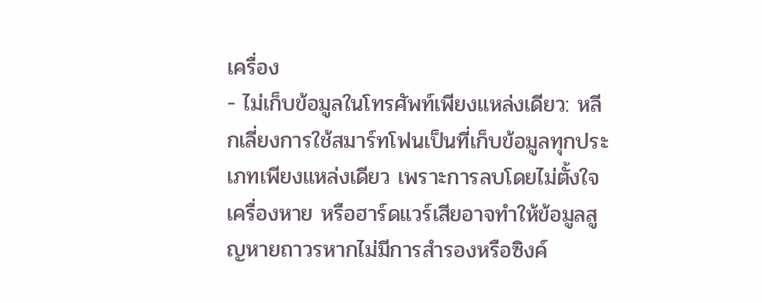เครื่อง
- ไม่เก็บข้อมูลในโทรศัพท์เพียงแหล่งเดียว: หลีกเลี่ยงการใช้สมาร์ทโฟนเป็นที่เก็บข้อมูลทุกประเภทเพียงแหล่งเดียว เพราะการลบโดยไม่ตั้งใจ เครื่องหาย หรือฮาร์ดแวร์เสียอาจทำให้ข้อมูลสูญหายถาวรหากไม่มีการสำรองหรือซิงค์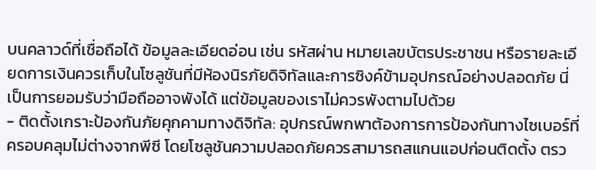บนคลาวด์ที่เชื่อถือได้ ข้อมูลละเอียดอ่อน เช่น รหัสผ่าน หมายเลขบัตรประชาชน หรือรายละเอียดการเงินควรเก็บในโซลูชันที่มีห้องนิรภัยดิจิทัลและการซิงค์ข้ามอุปกรณ์อย่างปลอดภัย นี่เป็นการยอมรับว่ามือถืออาจพังได้ แต่ข้อมูลของเราไม่ควรพังตามไปด้วย
- ติดตั้งเกราะป้องกันภัยคุกคามทางดิจิทัล: อุปกรณ์พกพาต้องการการป้องกันทางไซเบอร์ที่ครอบคลุมไม่ต่างจากพีซี โดยโซลูชันความปลอดภัยควรสามารถสแกนแอปก่อนติดตั้ง ตรว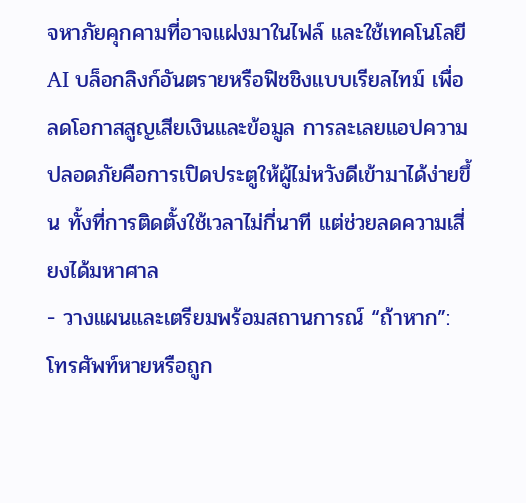จหาภัยคุกคามที่อาจแฝงมาในไฟล์ และใช้เทคโนโลยี AI บล็อกลิงก์อันตรายหรือฟิชชิงแบบเรียลไทม์ เพื่อลดโอกาสสูญเสียเงินและข้อมูล การละเลยแอปความปลอดภัยคือการเปิดประตูให้ผู้ไม่หวังดีเข้ามาได้ง่ายขึ้น ทั้งที่การติดตั้งใช้เวลาไม่กี่นาที แต่ช่วยลดความเสี่ยงได้มหาศาล
- วางแผนและเตรียมพร้อมสถานการณ์ “ถ้าหาก”: โทรศัพท์หายหรือถูก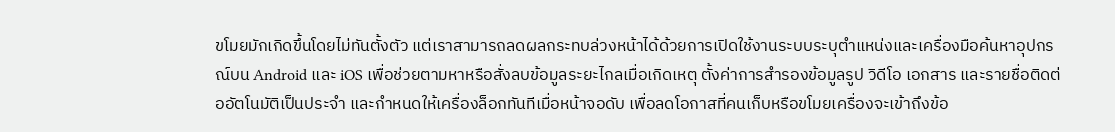ขโมยมักเกิดขึ้นโดยไม่ทันตั้งตัว แต่เราสามารถลดผลกระทบล่วงหน้าได้ด้วยการเปิดใช้งานระบบระบุตำแหน่งและเครื่องมือค้นหาอุปกรณ์บน Android และ iOS เพื่อช่วยตามหาหรือสั่งลบข้อมูลระยะไกลเมื่อเกิดเหตุ ตั้งค่าการสำรองข้อมูลรูป วิดีโอ เอกสาร และรายชื่อติดต่ออัตโนมัติเป็นประจำ และกำหนดให้เครื่องล็อกทันทีเมื่อหน้าจอดับ เพื่อลดโอกาสที่คนเก็บหรือขโมยเครื่องจะเข้าถึงข้อ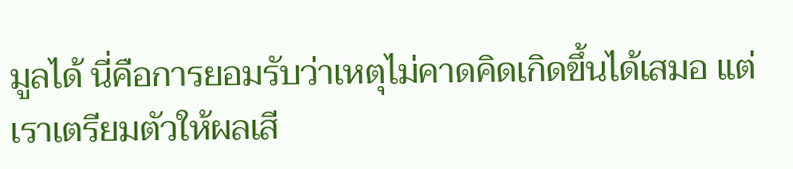มูลได้ นี่คือการยอมรับว่าเหตุไม่คาดคิดเกิดขึ้นได้เสมอ แต่เราเตรียมตัวให้ผลเสี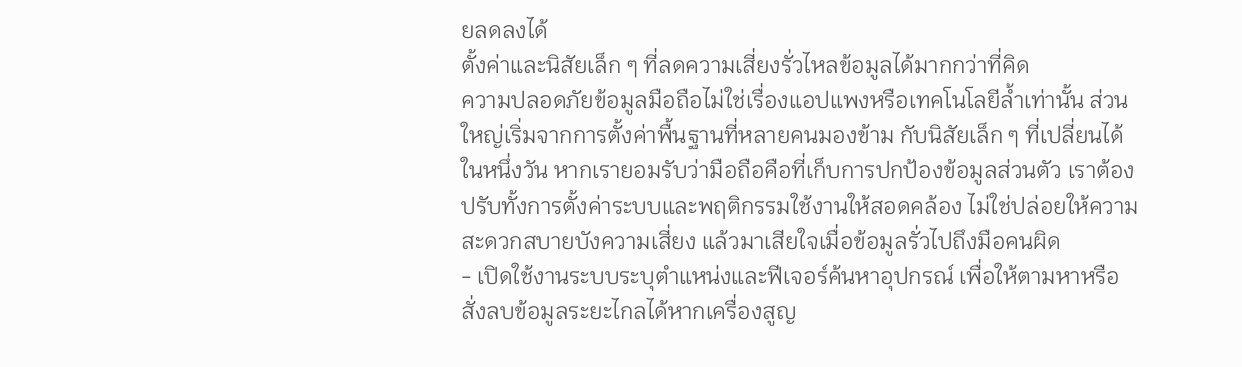ยลดลงได้
ตั้งค่าและนิสัยเล็ก ๆ ที่ลดความเสี่ยงรั่วไหลข้อมูลได้มากกว่าที่คิด
ความปลอดภัยข้อมูลมือถือไม่ใช่เรื่องแอปแพงหรือเทคโนโลยีล้ำเท่านั้น ส่วนใหญ่เริ่มจากการตั้งค่าพื้นฐานที่หลายคนมองข้าม กับนิสัยเล็ก ๆ ที่เปลี่ยนได้ในหนึ่งวัน หากเรายอมรับว่ามือถือคือที่เก็บการปกป้องข้อมูลส่วนตัว เราต้องปรับทั้งการตั้งค่าระบบและพฤติกรรมใช้งานให้สอดคล้อง ไม่ใช่ปล่อยให้ความสะดวกสบายบังความเสี่ยง แล้วมาเสียใจเมื่อข้อมูลรั่วไปถึงมือคนผิด
- เปิดใช้งานระบบระบุตำแหน่งและฟีเจอร์ค้นหาอุปกรณ์ เพื่อให้ตามหาหรือสั่งลบข้อมูลระยะไกลได้หากเครื่องสูญ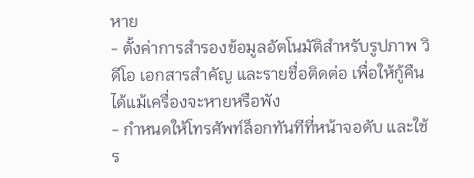หาย
- ตั้งค่าการสำรองข้อมูลอัตโนมัติสำหรับรูปภาพ วิดีโอ เอกสารสำคัญ และรายชื่อติดต่อ เพื่อให้กู้คืนได้แม้เครื่องจะหายหรือพัง
- กำหนดให้โทรศัพท์ล็อกทันทีที่หน้าจอดับ และใช้ร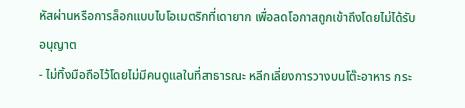หัสผ่านหรือการล็อกแบบไบโอเมตริกที่เดายาก เพื่อลดโอกาสถูกเข้าถึงโดยไม่ได้รับอนุญาต
- ไม่ทิ้งมือถือไว้โดยไม่มีคนดูแลในที่สาธารณะ หลีกเลี่ยงการวางบนโต๊ะอาหาร กระ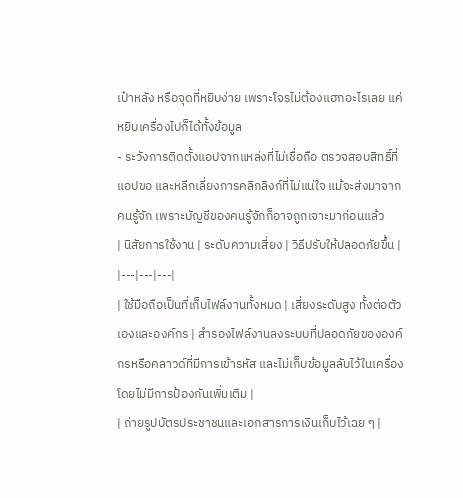เป๋าหลัง หรือจุดที่หยิบง่าย เพราะโจรไม่ต้องแฮกอะไรเลย แค่หยิบเครื่องไปก็ได้ทั้งข้อมูล
- ระวังการติดตั้งแอปจากแหล่งที่ไม่เชื่อถือ ตรวจสอบสิทธิ์ที่แอปขอ และหลีกเลี่ยงการคลิกลิงก์ที่ไม่แน่ใจ แม้จะส่งมาจากคนรู้จัก เพราะบัญชีของคนรู้จักก็อาจถูกเจาะมาก่อนแล้ว
| นิสัยการใช้งาน | ระดับความเสี่ยง | วิธีปรับให้ปลอดภัยขึ้น |
|---|---|---|
| ใช้มือถือเป็นที่เก็บไฟล์งานทั้งหมด | เสี่ยงระดับสูง ทั้งต่อตัวเองและองค์กร | สำรองไฟล์งานลงระบบที่ปลอดภัยขององค์กรหรือคลาวด์ที่มีการเข้ารหัส และไม่เก็บข้อมูลลับไว้ในเครื่องโดยไม่มีการป้องกันเพิ่มเติม |
| ถ่ายรูปบัตรประชาชนและเอกสารการเงินเก็บไว้เฉย ๆ |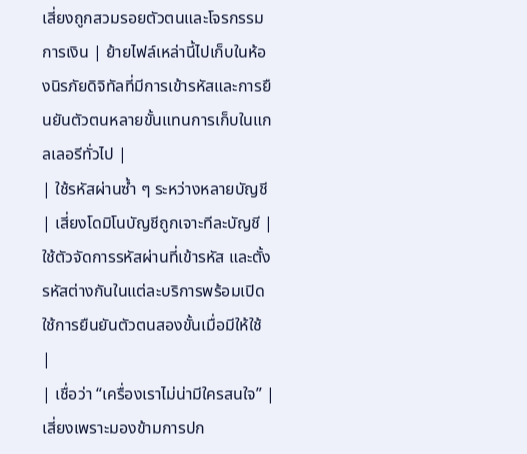เสี่ยงถูกสวมรอยตัวตนและโจรกรรมการเงิน | ย้ายไฟล์เหล่านี้ไปเก็บในห้องนิรภัยดิจิทัลที่มีการเข้ารหัสและการยืนยันตัวตนหลายขั้นแทนการเก็บในแกลเลอรีทั่วไป |
| ใช้รหัสผ่านซ้ำ ๆ ระหว่างหลายบัญชี | เสี่ยงโดมิโนบัญชีถูกเจาะทีละบัญชี | ใช้ตัวจัดการรหัสผ่านที่เข้ารหัส และตั้งรหัสต่างกันในแต่ละบริการพร้อมเปิดใช้การยืนยันตัวตนสองขั้นเมื่อมีให้ใช้ |
| เชื่อว่า “เครื่องเราไม่น่ามีใครสนใจ” | เสี่ยงเพราะมองข้ามการปก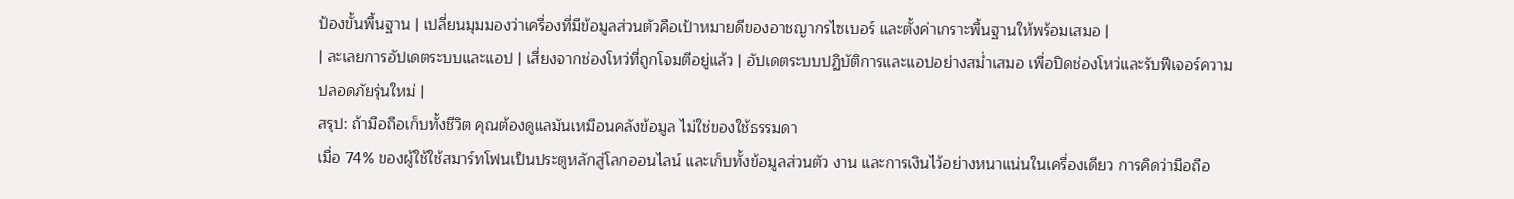ป้องขั้นพื้นฐาน | เปลี่ยนมุมมองว่าเครื่องที่มีข้อมูลส่วนตัวคือเป้าหมายดีของอาชญากรไซเบอร์ และตั้งค่าเกราะพื้นฐานให้พร้อมเสมอ |
| ละเลยการอัปเดตระบบและแอป | เสี่ยงจากช่องโหว่ที่ถูกโจมตีอยู่แล้ว | อัปเดตระบบปฏิบัติการและแอปอย่างสม่ำเสมอ เพื่อปิดช่องโหว่และรับฟีเจอร์ความปลอดภัยรุ่นใหม่ |
สรุป: ถ้ามือถือเก็บทั้งชีวิต คุณต้องดูแลมันเหมือนคลังข้อมูล ไม่ใช่ของใช้ธรรมดา
เมื่อ 74% ของผู้ใช้ใช้สมาร์ทโฟนเป็นประตูหลักสู่โลกออนไลน์ และเก็บทั้งข้อมูลส่วนตัว งาน และการเงินไว้อย่างหนาแน่นในเครื่องเดียว การคิดว่ามือถือ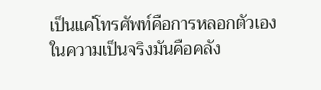เป็นแค่โทรศัพท์คือการหลอกตัวเอง ในความเป็นจริงมันคือคลัง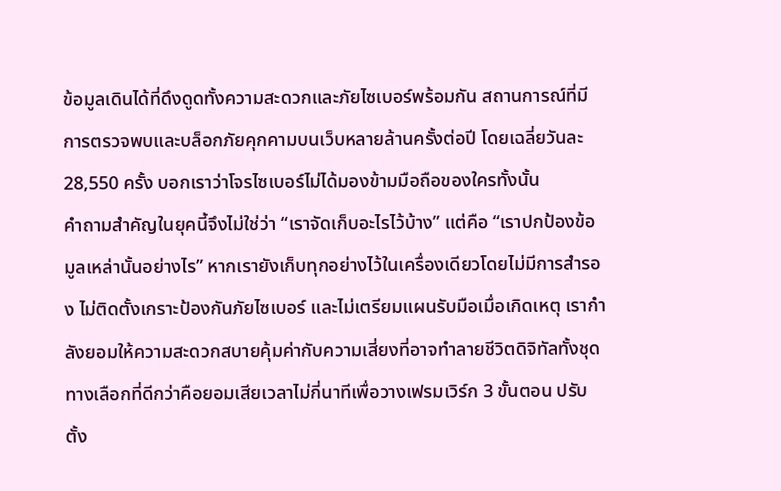ข้อมูลเดินได้ที่ดึงดูดทั้งความสะดวกและภัยไซเบอร์พร้อมกัน สถานการณ์ที่มีการตรวจพบและบล็อกภัยคุกคามบนเว็บหลายล้านครั้งต่อปี โดยเฉลี่ยวันละ 28,550 ครั้ง บอกเราว่าโจรไซเบอร์ไม่ได้มองข้ามมือถือของใครทั้งนั้น
คำถามสำคัญในยุคนี้จึงไม่ใช่ว่า “เราจัดเก็บอะไรไว้บ้าง” แต่คือ “เราปกป้องข้อมูลเหล่านั้นอย่างไร” หากเรายังเก็บทุกอย่างไว้ในเครื่องเดียวโดยไม่มีการสำรอง ไม่ติดตั้งเกราะป้องกันภัยไซเบอร์ และไม่เตรียมแผนรับมือเมื่อเกิดเหตุ เรากำลังยอมให้ความสะดวกสบายคุ้มค่ากับความเสี่ยงที่อาจทำลายชีวิตดิจิทัลทั้งชุด ทางเลือกที่ดีกว่าคือยอมเสียเวลาไม่กี่นาทีเพื่อวางเฟรมเวิร์ก 3 ขั้นตอน ปรับตั้ง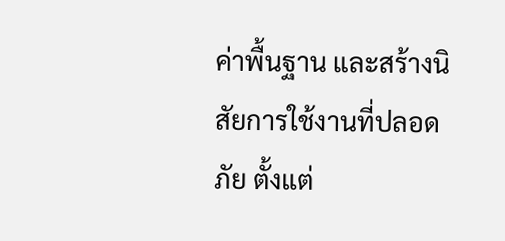ค่าพื้นฐาน และสร้างนิสัยการใช้งานที่ปลอดภัย ตั้งแต่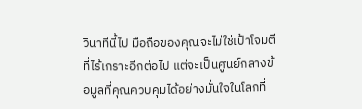วินาทีนี้ไป มือถือของคุณจะไม่ใช่เป้าโจมตีที่ไร้เกราะอีกต่อไป แต่จะเป็นศูนย์กลางข้อมูลที่คุณควบคุมได้อย่างมั่นใจในโลกที่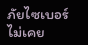ภัยไซเบอร์ไม่เคย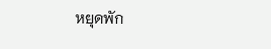หยุดพัก